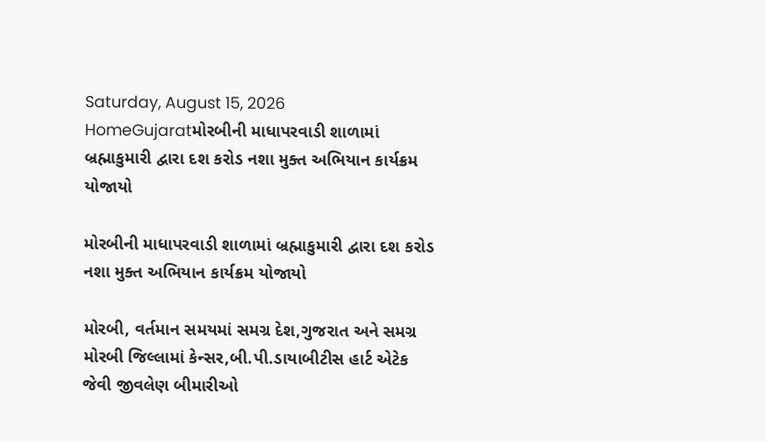Saturday, August 15, 2026
HomeGujaratમોરબીની માધાપરવાડી શાળામાં બ્રહ્માકુમારી દ્વારા દશ કરોડ નશા મુક્ત અભિયાન કાર્યક્રમ યોજાયો

મોરબીની માધાપરવાડી શાળામાં બ્રહ્માકુમારી દ્વારા દશ કરોડ નશા મુક્ત અભિયાન કાર્યક્રમ યોજાયો

મોરબી, વર્તમાન સમયમાં સમગ્ર દેશ,ગુજરાત અને સમગ્ર મોરબી જિલ્લામાં કેન્સર,બી.પી.ડાયાબીટીસ હાર્ટ એટેક જેવી જીવલેણ બીમારીઓ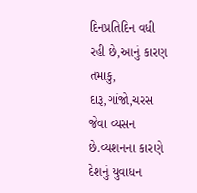દિનપ્રતિદિન વધી રહી છે,આનું કારણ તમાકુ, દારૂ,ગાંજો,ચરસ જેવા વ્યસન છે.વ્યશનના કારણે દેશનું યુવાધન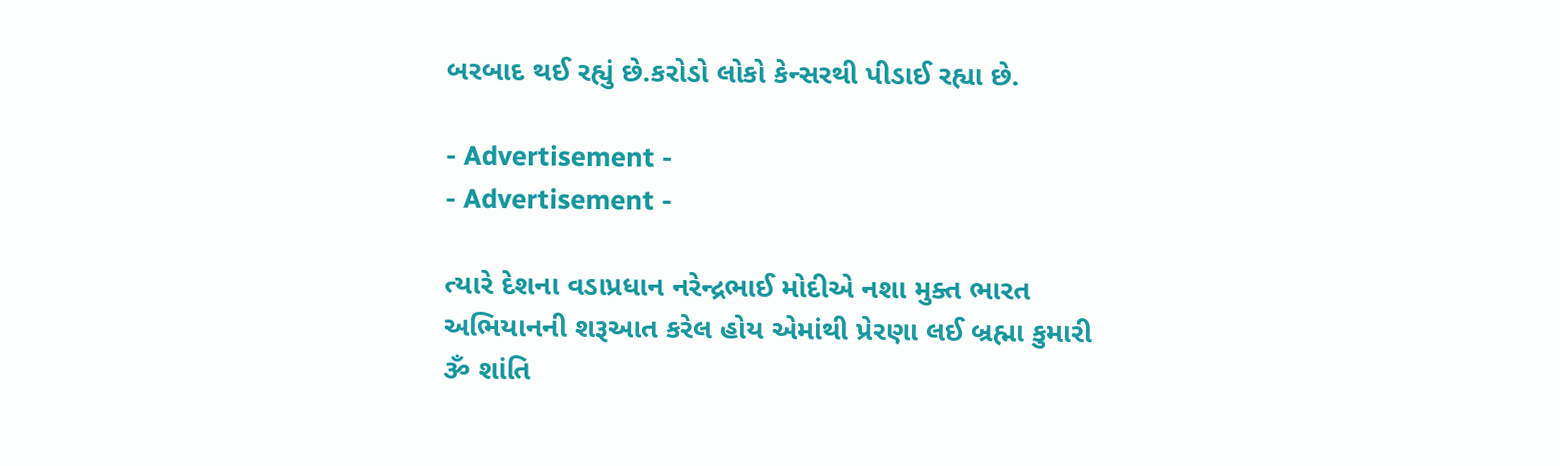બરબાદ થઈ રહ્યું છે.કરોડો લોકો કેન્સરથી પીડાઈ રહ્યા છે.

- Advertisement -
- Advertisement -

ત્યારે દેશના વડાપ્રધાન નરેન્દ્રભાઈ મોદીએ નશા મુક્ત ભારત અભિયાનની શરૂઆત કરેલ હોય એમાંથી પ્રેરણા લઈ બ્રહ્મા કુમારી ૐ શાંતિ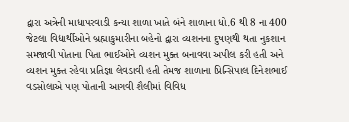દ્વારા અત્રેની માધાપરવાડી કન્યા શાળા ખાતે બંને શાળાના ધો.6 થી 8 ના 400 જેટલા વિદ્યાર્થીઓને બ્રહ્માકુમારીના બહેનો દ્વારા વ્યશનના દુષણથી થતા નુકશાન સમજાવી પોતાના પિતા ભાઈઓને વ્યશન મુક્ત બનાવવા અપીલ કરી હતી અને વ્યશન મુક્ત રહેવા પ્રતિજ્ઞા લેવડાવી હતી તેમજ શાળાના પ્રિન્સિપાલ દિનેશભાઈ વડસોલાએ પણ પોતાની આગવી શૈલીમાં વિવિધ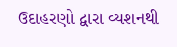ઉદાહરણો દ્વારા વ્યશનથી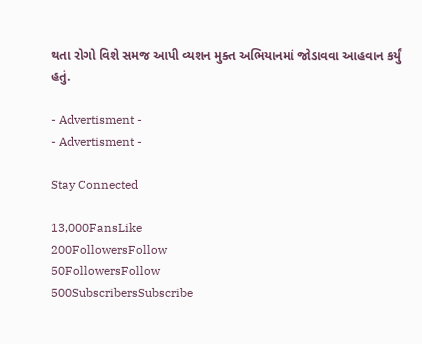થતા રોગો વિશે સમજ આપી વ્યશન મુક્ત અભિયાનમાં જોડાવવા આહવાન કર્યું હતું.

- Advertisment -
- Advertisment -

Stay Connected

13,000FansLike
200FollowersFollow
50FollowersFollow
500SubscribersSubscribe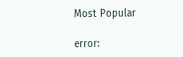Most Popular

error: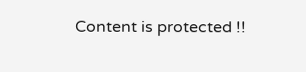Content is protected !!